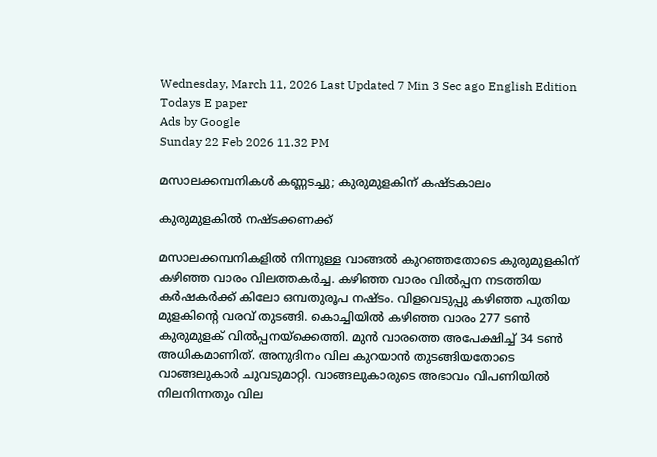Wednesday, March 11, 2026 Last Updated 7 Min 3 Sec ago English Edition
Todays E paper
Ads by Google
Sunday 22 Feb 2026 11.32 PM

മസാലക്കമ്പനികള്‍ കണ്ണടച്ചു; കുരുമുളകിന്‌ കഷ്‌ടകാലം

കുരുമുളകില്‍ നഷ്‌ടക്കണക്ക്‌

മസാലക്കമ്പനികളില്‍ നിന്നുള്ള വാങ്ങല്‍ കുറഞ്ഞതോടെ കുരുമുളകിന്‌ കഴിഞ്ഞ വാരം വിലത്തകര്‍ച്ച. കഴിഞ്ഞ വാരം വില്‍പ്പന നടത്തിയ കര്‍ഷകര്‍ക്ക്‌ കിലോ ഒമ്പതുരൂപ നഷ്‌ടം. വിളവെടുപ്പു കഴിഞ്ഞ പുതിയ മുളകിന്റെ വരവ്‌ തുടങ്ങി. കൊച്ചിയില്‍ കഴിഞ്ഞ വാരം 277 ടണ്‍ കുരുമുളക്‌ വില്‍പ്പനയ്‌ക്കെത്തി. മുന്‍ വാരത്തെ അപേക്ഷിച്ച്‌ 34 ടണ്‍ അധികമാണിത്‌. അനുദിനം വില കുറയാന്‍ തുടങ്ങിയതോടെ വാങ്ങലുകാര്‍ ചുവടുമാറ്റി. വാങ്ങലുകാരുടെ അഭാവം വിപണിയില്‍ നിലനിന്നതും വില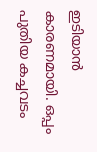ഇടിയാന്‍ കാരണമായി. ഒപ്പം പുതിയ കച്ചവടം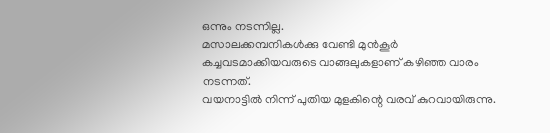ഒന്നും നടന്നില്ല.
മസാലക്കമ്പനികള്‍ക്കു വേണ്ടി മുന്‍കൂര്‍ കച്ചവടമാക്കിയവരുടെ വാങ്ങലുകളാണ്‌ കഴിഞ്ഞ വാരം നടന്നത്‌.
വയനാട്ടില്‍ നിന്ന്‌ പുതിയ മുളകിന്റെ വരവ്‌ കുറവായിരുന്നു.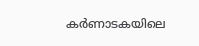കര്‍ണാടകയിലെ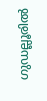ഗുഡല്ലൂരില്‍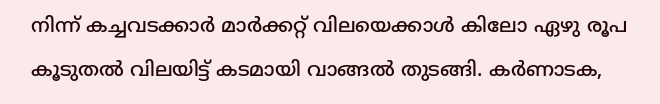നിന്ന്‌ കച്ചവടക്കാര്‍ മാര്‍ക്കറ്റ്‌ വിലയെക്കാള്‍ കിലോ ഏഴു രൂപ കൂടുതല്‍ വിലയിട്ട്‌ കടമായി വാങ്ങല്‍ തുടങ്ങി. കര്‍ണാടക,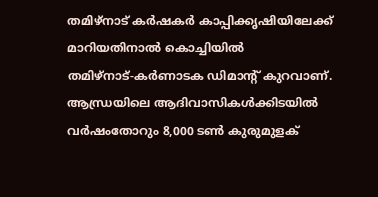തമിഴ്‌നാട്‌ കര്‍ഷകര്‍ കാപ്പിക്കൃഷിയിലേക്ക്‌ മാറിയതിനാല്‍ കൊച്ചിയില്‍ തമിഴ്‌നാട്‌-കര്‍ണാടക ഡിമാന്റ്‌ കുറവാണ്‌.
ആന്ധ്രയിലെ ആദിവാസികള്‍ക്കിടയില്‍ വര്‍ഷംതോറും 8,000 ടണ്‍ കുരുമുളക്‌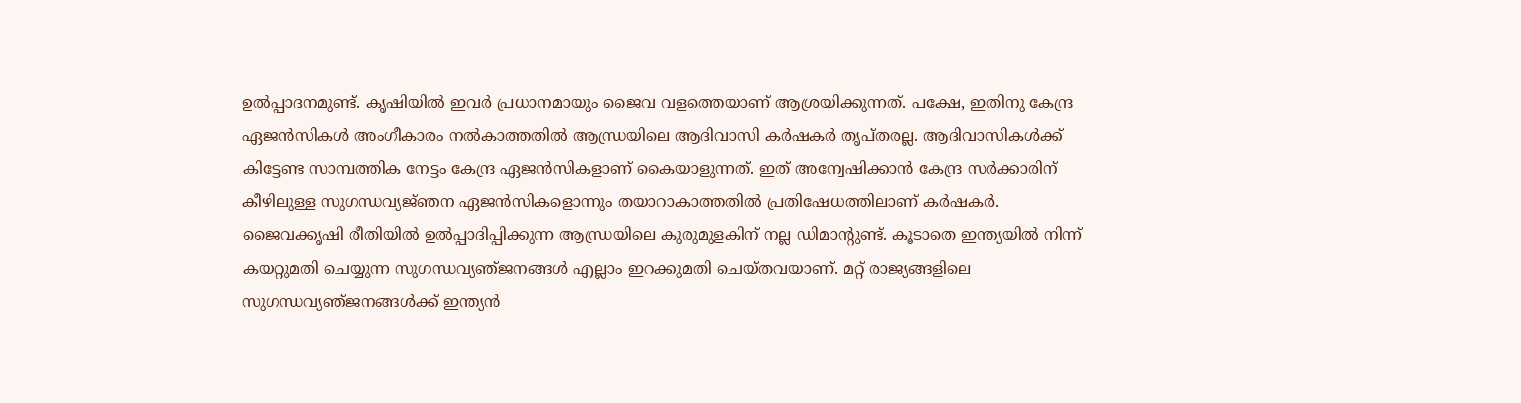ഉല്‍പ്പാദനമുണ്ട്‌. കൃഷിയില്‍ ഇവര്‍ പ്രധാനമായും ജൈവ വളത്തെയാണ്‌ ആശ്രയിക്കുന്നത്‌. പക്ഷേ, ഇതിനു കേന്ദ്ര ഏജന്‍സികള്‍ അംഗീകാരം നല്‍കാത്തതില്‍ ആന്ധ്രയിലെ ആദിവാസി കര്‍ഷകര്‍ തൃപ്‌തരല്ല. ആദിവാസികള്‍ക്ക്‌ കിട്ടേണ്ട സാമ്പത്തിക നേട്ടം കേന്ദ്ര ഏജന്‍സികളാണ്‌ കൈയാളുന്നത്‌. ഇത്‌ അന്വേഷിക്കാന്‍ കേന്ദ്ര സര്‍ക്കാരിന്‌ കീഴിലുള്ള സുഗന്ധവ്യജ്‌ഞന ഏജന്‍സികളൊന്നും തയാറാകാത്തതില്‍ പ്രതിഷേധത്തിലാണ്‌ കര്‍ഷകര്‍.
ജൈവക്കൃഷി രീതിയില്‍ ഉല്‍പ്പാദിപ്പിക്കുന്ന ആന്ധ്രയിലെ കുരുമുളകിന്‌ നല്ല ഡിമാന്റുണ്ട്‌. കൂടാതെ ഇന്ത്യയില്‍ നിന്ന്‌ കയറ്റുമതി ചെയ്യുന്ന സുഗന്ധവ്യഞ്‌ജനങ്ങള്‍ എല്ലാം ഇറക്കുമതി ചെയ്‌തവയാണ്‌. മറ്റ്‌ രാജ്യങ്ങളിലെ സുഗന്ധവ്യഞ്‌ജനങ്ങള്‍ക്ക്‌ ഇന്ത്യന്‍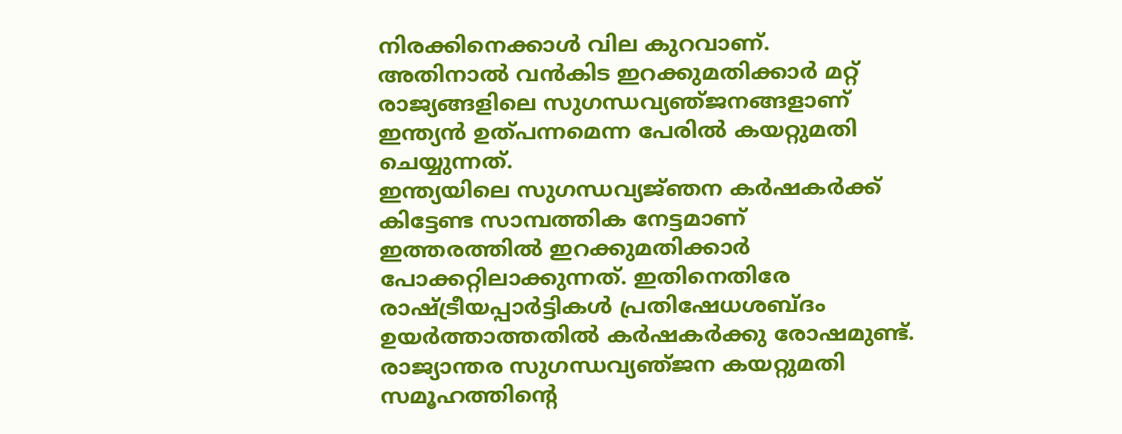നിരക്കിനെക്കാള്‍ വില കുറവാണ്‌.
അതിനാല്‍ വന്‍കിട ഇറക്കുമതിക്കാര്‍ മറ്റ്‌ രാജ്യങ്ങളിലെ സുഗന്ധവ്യഞ്‌ജനങ്ങളാണ്‌ ഇന്ത്യന്‍ ഉത്‌പന്നമെന്ന പേരില്‍ കയറ്റുമതി ചെയ്യുന്നത്‌.
ഇന്ത്യയിലെ സുഗന്ധവ്യജ്‌ഞന കര്‍ഷകര്‍ക്ക്‌ കിട്ടേണ്ട സാമ്പത്തിക നേട്ടമാണ്‌ ഇത്തരത്തില്‍ ഇറക്കുമതിക്കാര്‍ പോക്കറ്റിലാക്കുന്നത്‌. ഇതിനെതിരേ രാഷ്‌ട്രീയപ്പാര്‍ട്ടികള്‍ പ്രതിഷേധശബ്‌ദം ഉയര്‍ത്താത്തതില്‍ കര്‍ഷകര്‍ക്കു രോഷമുണ്ട്‌.
രാജ്യാന്തര സുഗന്ധവ്യഞ്‌ജന കയറ്റുമതി സമൂഹത്തിന്റെ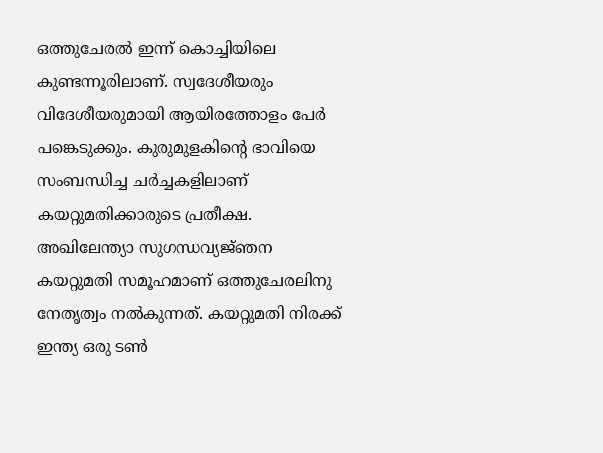ഒത്തുചേരല്‍ ഇന്ന്‌ കൊച്ചിയിലെ കുണ്ടന്നൂരിലാണ്‌. സ്വദേശീയരും വിദേശീയരുമായി ആയിരത്തോളം പേര്‍ പങ്കെടുക്കും. കുരുമുളകിന്റെ ഭാവിയെ സംബന്ധിച്ച ചര്‍ച്ചകളിലാണ്‌ കയറ്റുമതിക്കാരുടെ പ്രതീക്ഷ. അഖിലേന്ത്യാ സുഗന്ധവ്യജ്‌ഞന കയറ്റുമതി സമൂഹമാണ്‌ ഒത്തുചേരലിനു നേതൃത്വം നല്‍കുന്നത്‌. കയറ്റുമതി നിരക്ക്‌ ഇന്ത്യ ഒരു ടണ്‍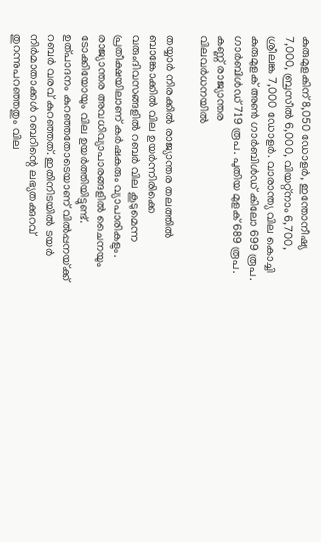കുരുമുളകിന്‌ 8,050 ഡോളര്‍, ഇന്തോനീഷ്യ 7,000, ബ്രസീല്‍ 6,000, വിയറ്റ്‌നാം 6,700, ശ്രീലങ്ക 7,000 ഡോളര്‍. വാരാന്ത്യ വില കൊച്ചി കുരുമുളക്‌ അണ്‍ ഗാര്‍ബിള്‍ഡ്‌ കിലോ 699 രൂപ. ഗാര്‍ബിള്‍ഡ്‌ 719 രൂപ. പുതിയ മുളക്‌ 689 രൂപ.
കണ്ണ്‌ രാജ്യാന്തര
വിലവര്‍ധനയില്‍

തയ്യാര്‍ നിരക്കില്‍ രാജ്യാന്തര തലത്തില്‍ ബാങ്കോക്കില്‍ വില ഉയര്‍ന്നിരിക്കെ വരുംദിവസങ്ങളില്‍ റബര്‍ വില കൂടുമെന്ന പ്രതീക്ഷയിലാണ്‌ കര്‍ഷകരും വ്യാപാരികളും. രാജ്യാന്തര അവധിവ്യാപാരങ്ങളില്‍ ചൈനയും ടോക്കിയോയും വില ഉയര്‍ത്തിയിട്ടുണ്ട്‌.
ഉത്‌പാദനം കുറഞ്ഞതോടെയാണ്‌ വില്‍പ്പനയ്‌ക്ക്‌ റബര്‍ വരവ്‌ കുറഞ്ഞത്‌. ഇതിനിടയില്‍ ടയര്‍ നിര്‍മാതാക്കള്‍ റബറിന്റെ ലഭ്യതക്കുറവ്‌ തുറന്നുപറഞ്ഞതും വില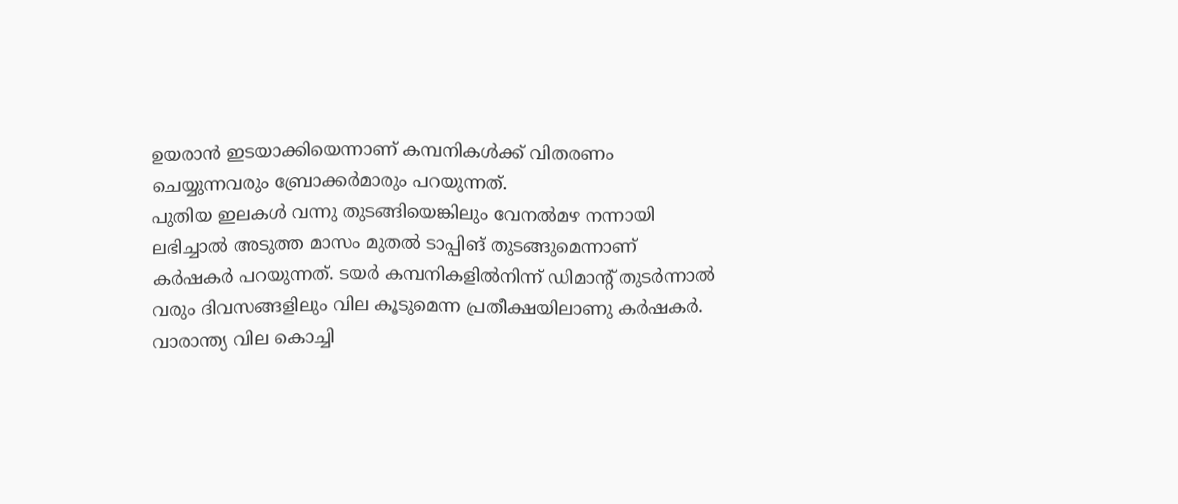ഉയരാന്‍ ഇടയാക്കിയെന്നാണ്‌ കമ്പനികള്‍ക്ക്‌ വിതരണം ചെയ്യുന്നവരും ബ്രോക്കര്‍മാരും പറയുന്നത്‌.
പുതിയ ഇലകള്‍ വന്നു തുടങ്ങിയെങ്കിലും വേനല്‍മഴ നന്നായി ലഭിച്ചാല്‍ അടുത്ത മാസം മുതല്‍ ടാപ്പിങ്‌ തുടങ്ങുമെന്നാണ്‌ കര്‍ഷകര്‍ പറയുന്നത്‌. ടയര്‍ കമ്പനികളില്‍നിന്ന്‌ ഡിമാന്റ്‌ തുടര്‍ന്നാല്‍ വരും ദിവസങ്ങളിലും വില കൂടുമെന്ന പ്രതീക്ഷയിലാണു കര്‍ഷകര്‍. വാരാന്ത്യ വില കൊച്ചി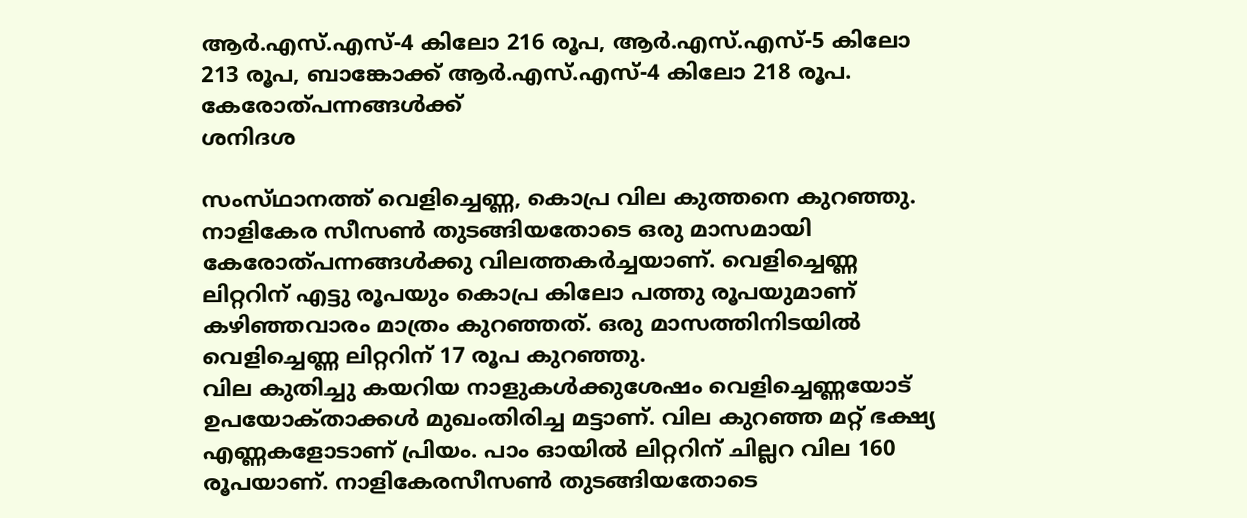ആര്‍.എസ്‌.എസ്‌-4 കിലോ 216 രൂപ, ആര്‍.എസ്‌.എസ്‌-5 കിലോ 213 രൂപ, ബാങ്കോക്ക്‌ ആര്‍.എസ്‌.എസ്‌-4 കിലോ 218 രൂപ.
കേരോത്‌പന്നങ്ങള്‍ക്ക്‌
ശനിദശ

സംസ്‌ഥാനത്ത്‌ വെളിച്ചെണ്ണ, കൊപ്ര വില കുത്തനെ കുറഞ്ഞു. നാളികേര സീസണ്‍ തുടങ്ങിയതോടെ ഒരു മാസമായി കേരോത്‌പന്നങ്ങള്‍ക്കു വിലത്തകര്‍ച്ചയാണ്‌. വെളിച്ചെണ്ണ ലിറ്ററിന്‌ എട്ടു രൂപയും കൊപ്ര കിലോ പത്തു രൂപയുമാണ്‌ കഴിഞ്ഞവാരം മാത്രം കുറഞ്ഞത്‌. ഒരു മാസത്തിനിടയില്‍ വെളിച്ചെണ്ണ ലിറ്ററിന്‌ 17 രൂപ കുറഞ്ഞു.
വില കുതിച്ചു കയറിയ നാളുകള്‍ക്കുശേഷം വെളിച്ചെണ്ണയോട്‌ ഉപയോക്‌താക്കള്‍ മുഖംതിരിച്ച മട്ടാണ്‌. വില കുറഞ്ഞ മറ്റ്‌ ഭക്ഷ്യ എണ്ണകളോടാണ്‌ പ്രിയം. പാം ഓയില്‍ ലിറ്ററിന്‌ ചില്ലറ വില 160 രൂപയാണ്‌. നാളികേരസീസണ്‍ തുടങ്ങിയതോടെ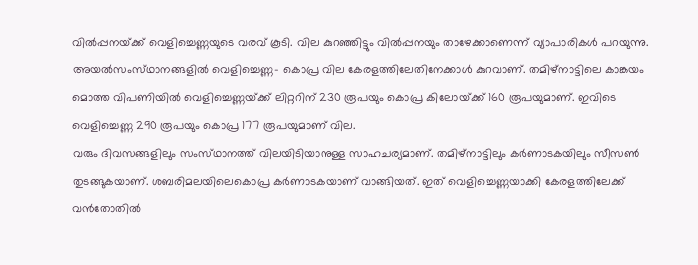വില്‍പ്പനയ്‌ക്ക്‌ വെളിച്ചെണ്ണയുടെ വരവ്‌ കൂടി. വില കുറഞ്ഞിട്ടും വില്‍പ്പനയും താഴേക്കാണെന്ന്‌ വ്യാപാരികള്‍ പറയുന്നു.
അയല്‍സംസ്‌ഥാനങ്ങളില്‍ വെളിച്ചെണ്ണ- കൊപ്ര വില കേരളത്തിലേതിനേക്കാള്‍ കുറവാണ്‌. തമിഴ്‌നാട്ടിലെ കാങ്കയം മൊത്ത വിപണിയില്‍ വെളിച്ചെണ്ണയ്‌ക്ക്‌ ലിറ്ററിന്‌ 230 രൂപയും കൊപ്ര കിലോയ്‌ക്ക്‌ 160 രൂപയുമാണ്‌. ഇവിടെ വെളിച്ചെണ്ണ 290 രൂപയും കൊപ്ര 177 രൂപയുമാണ്‌ വില.
വരും ദിവസങ്ങളിലും സംസ്‌ഥാനത്ത്‌ വിലയിടിയാനുള്ള സാഹചര്യമാണ്‌. തമിഴ്‌നാട്ടിലും കര്‍ണാടകയിലും സീസണ്‍ തുടങ്ങുകയാണ്‌. ശബരിമലയിലെകൊപ്ര കര്‍ണാടകയാണ്‌ വാങ്ങിയത്‌. ഇത്‌ വെളിച്ചെണ്ണയാക്കി കേരളത്തിലേക്ക്‌ വന്‍തോതില്‍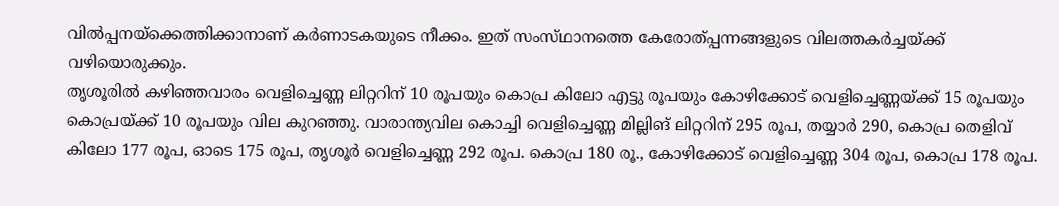വില്‍പ്പനയ്‌ക്കെത്തിക്കാനാണ്‌ കര്‍ണാടകയുടെ നീക്കം. ഇത്‌ സംസ്‌ഥാനത്തെ കേരോത്‌പ്പന്നങ്ങളുടെ വിലത്തകര്‍ച്ചയ്‌ക്ക്‌ വഴിയൊരുക്കും.
തൃശൂരില്‍ കഴിഞ്ഞവാരം വെളിച്ചെണ്ണ ലിറ്ററിന്‌ 10 രൂപയും കൊപ്ര കിലോ എട്ടു രൂപയും കോഴിക്കോട്‌ വെളിച്ചെണ്ണയ്‌ക്ക്‌ 15 രൂപയും കൊപ്രയ്‌ക്ക്‌ 10 രൂപയും വില കുറഞ്ഞു. വാരാന്ത്യവില കൊച്ചി വെളിച്ചെണ്ണ മില്ലിങ്‌ ലിറ്ററിന്‌ 295 രൂപ, തയ്യാര്‍ 290, കൊപ്ര തെളിവ്‌ കിലോ 177 രൂപ, ഓടെ 175 രൂപ, തൃശൂര്‍ വെളിച്ചെണ്ണ 292 രൂപ. കൊപ്ര 180 രൂ., കോഴിക്കോട്‌ വെളിച്ചെണ്ണ 304 രൂപ, കൊപ്ര 178 രൂപ.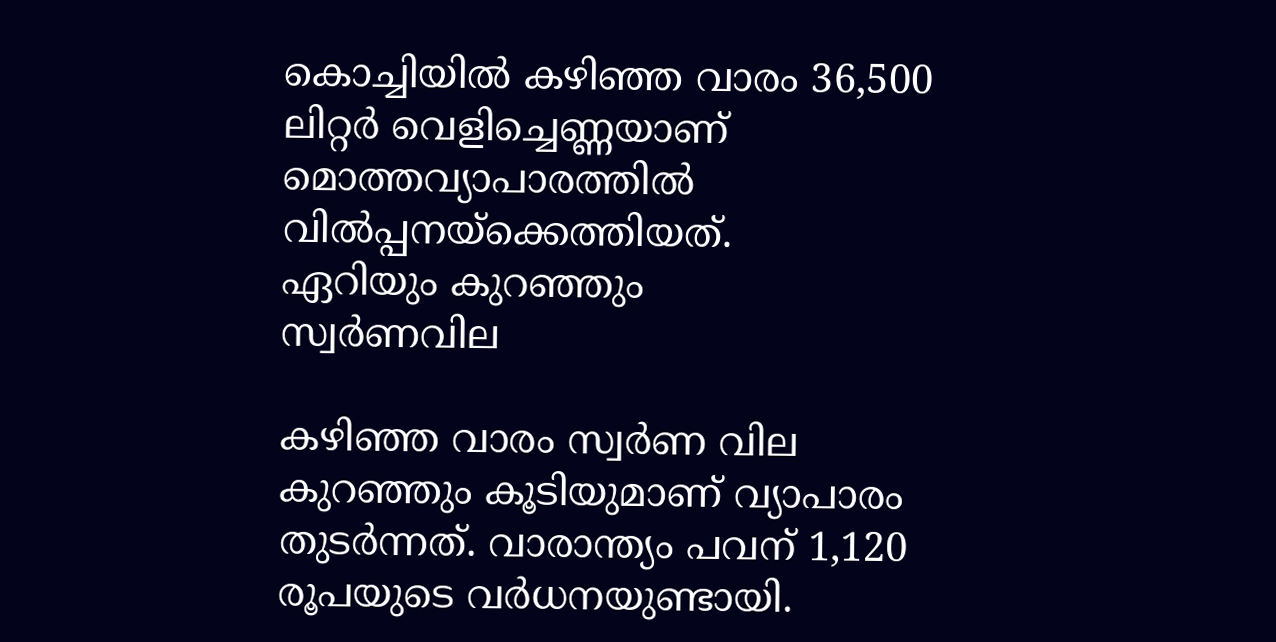കൊച്ചിയില്‍ കഴിഞ്ഞ വാരം 36,500 ലിറ്റര്‍ വെളിച്ചെണ്ണയാണ്‌ മൊത്തവ്യാപാരത്തില്‍ വില്‍പ്പനയ്‌ക്കെത്തിയത്‌.
ഏറിയും കുറഞ്ഞും
സ്വര്‍ണവില

കഴിഞ്ഞ വാരം സ്വര്‍ണ വില കുറഞ്ഞും കൂടിയുമാണ്‌ വ്യാപാരം തുടര്‍ന്നത്‌. വാരാന്ത്യം പവന്‌ 1,120 രൂപയുടെ വര്‍ധനയുണ്ടായി.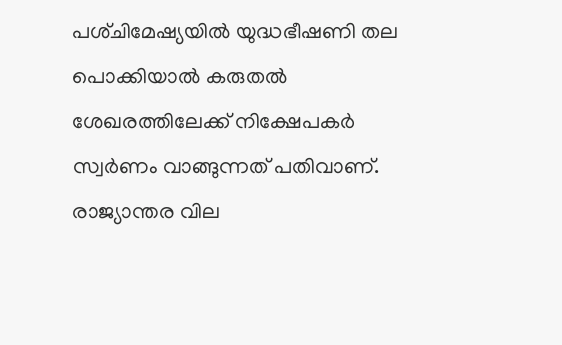പശ്‌ചിമേഷ്യയില്‍ യുദ്ധഭീഷണി തല പൊക്കിയാല്‍ കരുതല്‍ ശേഖരത്തിലേക്ക്‌ നിക്ഷേപകര്‍ സ്വര്‍ണം വാങ്ങുന്നത്‌ പതിവാണ്‌. രാജ്യാന്തര വില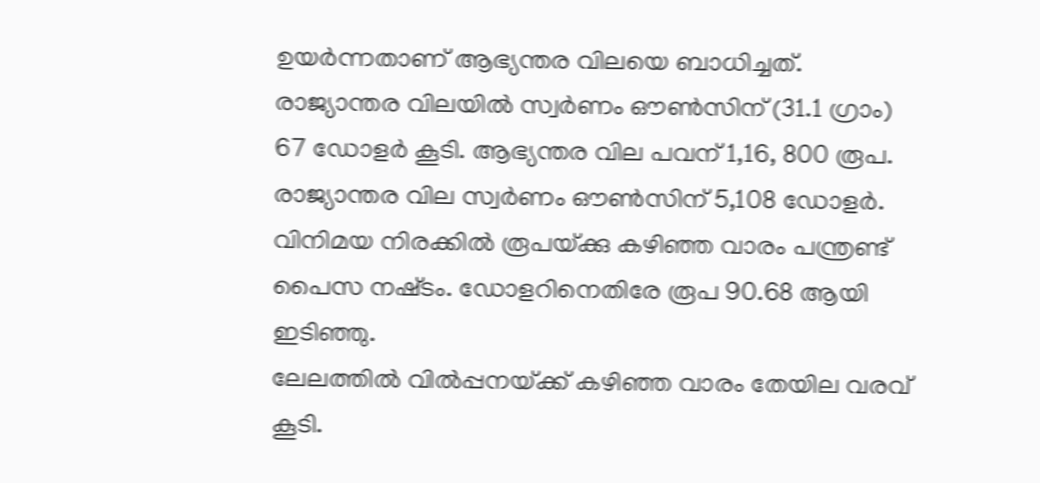ഉയര്‍ന്നതാണ്‌ ആഭ്യന്തര വിലയെ ബാധിച്ചത്‌. രാജ്യാന്തര വിലയില്‍ സ്വര്‍ണം ഔണ്‍സിന്‌ (31.1 ഗ്രാം) 67 ഡോളര്‍ കൂടി. ആഭ്യന്തര വില പവന്‌ 1,16, 800 രൂപ. രാജ്യാന്തര വില സ്വര്‍ണം ഔണ്‍സിന്‌ 5,108 ഡോളര്‍.
വിനിമയ നിരക്കില്‍ രൂപയ്‌ക്കു കഴിഞ്ഞ വാരം പന്ത്രണ്ട്‌ പൈസ നഷ്‌ടം. ഡോളറിനെതിരേ രൂപ 90.68 ആയി ഇടിഞ്ഞു.
ലേലത്തില്‍ വില്‍പ്പനയ്‌ക്ക്‌ കഴിഞ്ഞ വാരം തേയില വരവ്‌ കൂടി.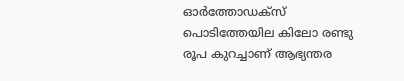ഓര്‍ത്തോഡക്‌സ്‌ പൊടിത്തേയില കിലോ രണ്ടു രൂപ കുറച്ചാണ്‌ ആഭ്യന്തര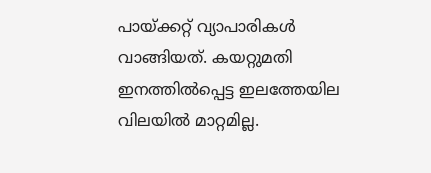പായ്‌ക്കറ്റ്‌ വ്യാപാരികള്‍ വാങ്ങിയത്‌. കയറ്റുമതി ഇനത്തില്‍പ്പെട്ട ഇലത്തേയില വിലയില്‍ മാറ്റമില്ല.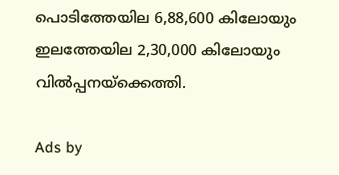പൊടിത്തേയില 6,88,600 കിലോയും ഇലത്തേയില 2,30,000 കിലോയും വില്‍പ്പനയ്‌ക്കെത്തി.

Ads by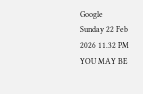Google
Sunday 22 Feb 2026 11.32 PM
YOU MAY BE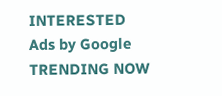INTERESTED
Ads by Google
TRENDING NOW